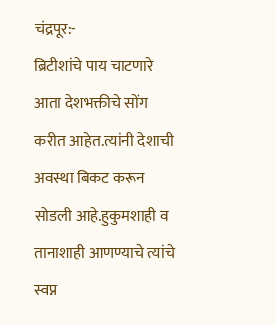चंद्रपूर:-
ब्रिटीशांचे पाय चाटणारे आता देशभक्तीचे सोंग करीत आहेत.त्यांनी देशाची अवस्था बिकट करून सोडली आहे.हुकुमशाही व तानाशाही आणण्याचे त्यांचे स्वप्न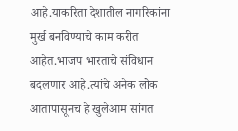आहे.याकरिता देशातील नागरिकांना मुर्ख बनविण्याचे काम करीत आहेत.भाजप भारताचे संविधान बदलणार आहे.त्यांचे अनेक लोक आतापासूनच हे खुलेआम सांगत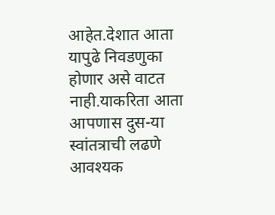आहेत.देशात आता यापुढे निवडणुका होणार असे वाटत नाही.याकरिता आता आपणास दुस-या स्वांतत्राची लढणे आवश्यक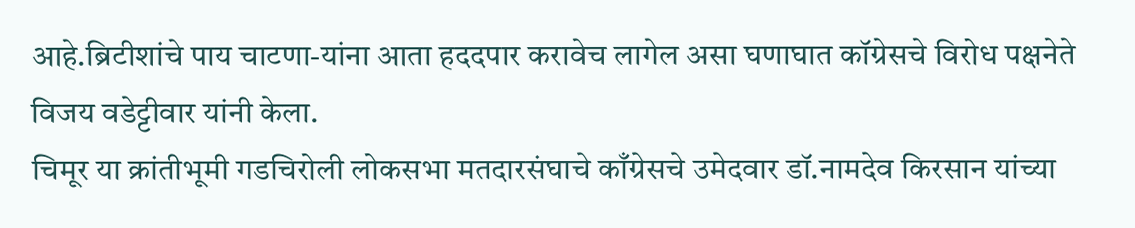आहे.ब्रिटीशांचे पाय चाटणा-यांना आता हददपार करावेच लागेल असा घणाघात कॉग्रेसचे विरोध पक्षनेते विजय वडेट्टीवार यांनी केला.
चिमूर या क्रांतीभूमी गडचिरोली लोकसभा मतदारसंघाचे काँग्रेसचे उमेदवार डॉ.नामदेव किरसान यांच्या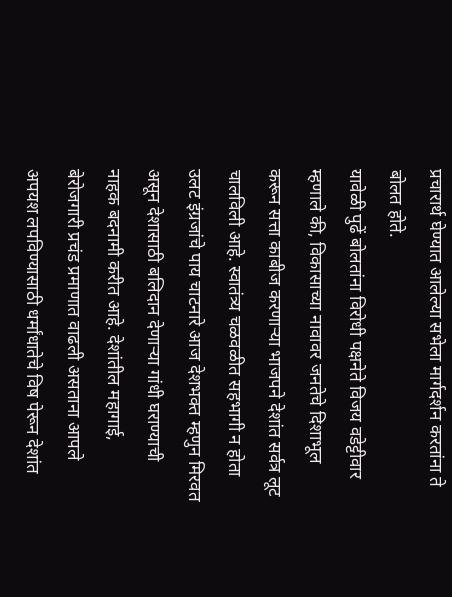प्रचारार्थ घेण्यात आलेल्या सभेला मार्गदर्शन करतांना ते बोलत होते.
यावेळी पुढें बोलतांना विरोधी पक्षनेते विजय वडेट्टीवार म्हणाले की, विकासाच्या नावावर जनतेचे दिशाभूल करून सत्ता काबीज करणाऱ्या भाजपने देशांत सर्वत्र लूट चालविली आहे. स्वातंत्र्य चळवळीत सहभागी न होता उलट इंग्रजांचे पाय चाटनारे आज देशभक्त म्हणुन मिरवत असून देशासाठी बलिदान देणाऱ्या गांधी घराण्याची नाहक बदनामी करीत आहे. देशांतील महागाई, बेरोजगारी प्रचंड प्रमाणात वाढली असताना आपले अपयश लपविण्यासाठी धर्मांधातेचे विष पेरून देशांत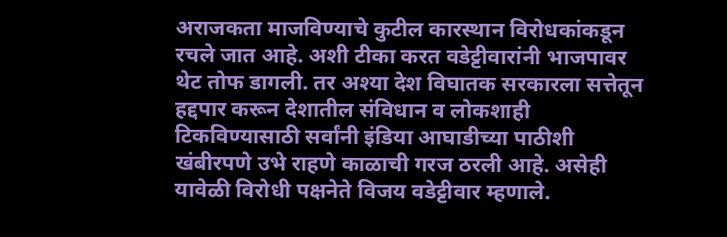अराजकता माजविण्याचे कुटील कारस्थान विरोधकांकडून रचले जात आहे. अशी टीका करत वडेट्टीवारांनी भाजपावर थेट तोफ डागली. तर अश्या देश विघातक सरकारला सत्तेतून हद्दपार करून देशातील संविधान व लोकशाही टिकविण्यासाठी सर्वांनी इंडिया आघाडीच्या पाठीशी खंबीरपणे उभे राहणे काळाची गरज ठरली आहे. असेही यावेळी विरोधी पक्षनेते विजय वडेट्टीवार म्हणाले.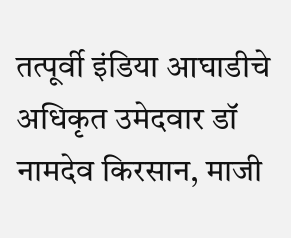तत्पूर्वी इंडिया आघाडीचे अधिकृत उमेदवार डॉ नामदेव किरसान, माजी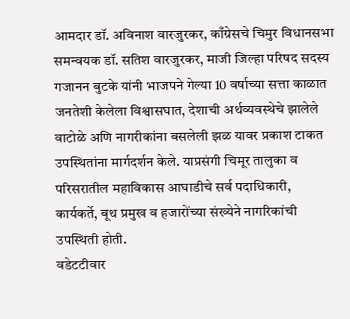आमदार डॉ. अविनाश वारजुरकर, काँग्रेसचे चिमुर विधानसभा समन्वयक डॉ. सतिश वारजुरकर, माजी जिल्हा परिषद सदस्य गजानन बुटके यांनी भाजपने गेल्या 10 वर्षाच्या सत्ता काळात जनतेशी केलेला विश्वासघात, देशाची अर्थव्यवस्थेचे झालेले वाटोळे अणि नागरीकांना बसलेली झळ यावर प्रकाश टाकत उपस्थितांना मार्गदर्शन केले. याप्रसंगी चिमूर तालुका व परिसरातील महाविकास आघाडीचे सर्व पदाधिकारी, कार्यकर्ते, बूथ प्रमुख व हजारोंच्या संख्येने नागरिकांची उपस्थिती होती.
वडेटटीवार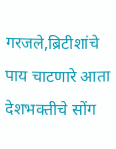गरजले,ब्रिटीशांचे पाय चाटणारे आता देशभक्तीचे सोंग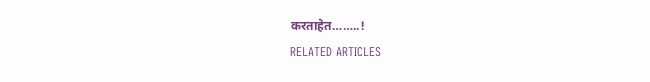करताहेत……..!
RELATED ARTICLES